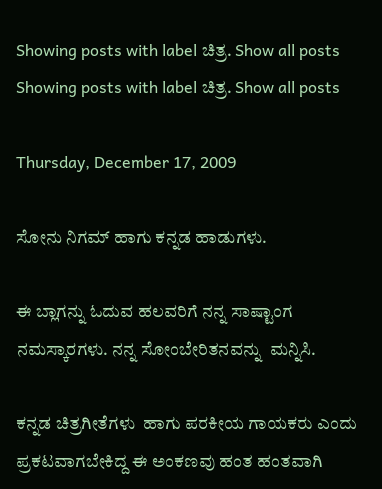Showing posts with label ಚಿತ್ರ. Show all posts
Showing posts with label ಚಿತ್ರ. Show all posts

Thursday, December 17, 2009

ಸೋನು ನಿಗಮ್ ಹಾಗು ಕನ್ನಡ ಹಾಡುಗಳು.

ಈ ಬ್ಲಾಗನ್ನು ಓದುವ ಹಲವರಿಗೆ ನನ್ನ ಸಾಷ್ಟಾಂಗ ನಮಸ್ಕಾರಗಳು. ನನ್ನ ಸೋಂಬೇರಿತನವನ್ನು  ಮನ್ನಿಸಿ.

ಕನ್ನಡ ಚಿತ್ರಗೀತೆಗಳು  ಹಾಗು ಪರಕೀಯ ಗಾಯಕರು ಎಂದು ಪ್ರಕಟವಾಗಬೇಕಿದ್ದ ಈ ಅಂಕಣವು ಹಂತ ಹಂತವಾಗಿ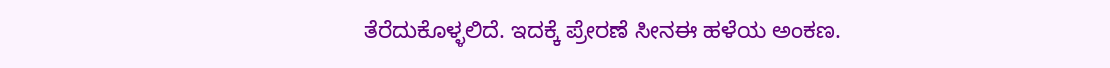ತೆರೆದುಕೊಳ್ಳಲಿದೆ. ಇದಕ್ಕೆ ಪ್ರೇರಣೆ ಸೀನಈ ಹಳೆಯ ಅಂಕಣ.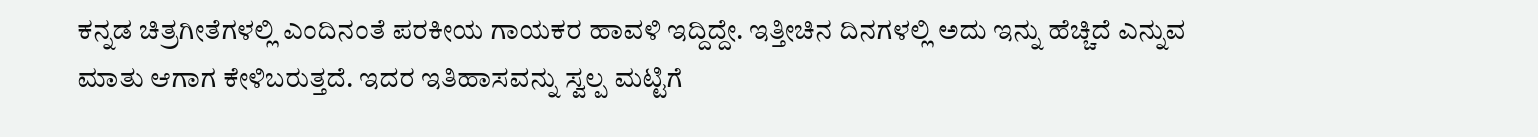ಕನ್ನಡ ಚಿತ್ರಗೀತೆಗಳಲ್ಲಿ ಎಂದಿನಂತೆ ಪರಕೀಯ ಗಾಯಕರ ಹಾವಳಿ ಇದ್ದಿದ್ದೇ. ಇತ್ತೀಚಿನ ದಿನಗಳಲ್ಲಿ ಅದು ಇನ್ನು ಹೆಚ್ಚಿದೆ ಎನ್ನುವ ಮಾತು ಆಗಾಗ ಕೇಳಿಬರುತ್ತದೆ. ಇದರ ಇತಿಹಾಸವನ್ನು ಸ್ವಲ್ಪ ಮಟ್ಟಿಗೆ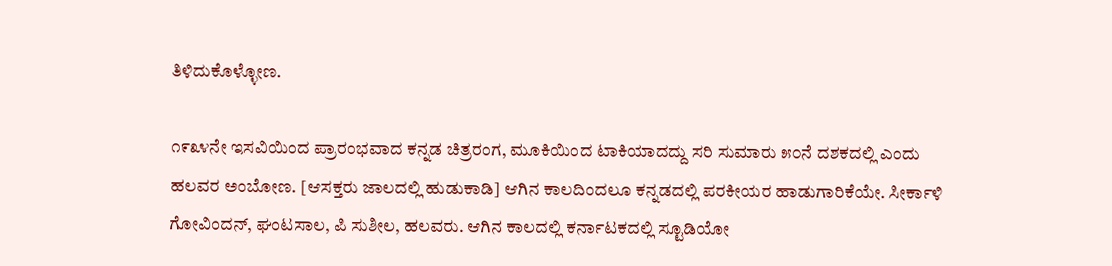ತಿಳಿದುಕೊಳ್ಳೋಣ.

೧೯೩೪ನೇ ಇಸವಿಯಿಂದ ಪ್ರಾರಂಭವಾದ ಕನ್ನಡ ಚಿತ್ರರಂಗ, ಮೂಕಿಯಿಂದ ಟಾಕಿಯಾದದ್ದು ಸರಿ ಸುಮಾರು ೫೦ನೆ ದಶಕದಲ್ಲಿ ಎಂದು ಹಲವರ ಅಂಬೋಣ. [ಆಸಕ್ತರು ಜಾಲದಲ್ಲಿ ಹುಡುಕಾಡಿ] ಆಗಿನ ಕಾಲದಿಂದಲೂ ಕನ್ನಡದಲ್ಲಿ ಪರಕೀಯರ ಹಾಡುಗಾರಿಕೆಯೇ. ಸೀರ್ಕಾಳಿ ಗೋವಿಂದನ್, ಘಂಟಸಾಲ, ಪಿ ಸುಶೀಲ, ಹಲವರು. ಆಗಿನ ಕಾಲದಲ್ಲಿ ಕರ್ನಾಟಕದಲ್ಲಿ ಸ್ಟೂಡಿಯೋ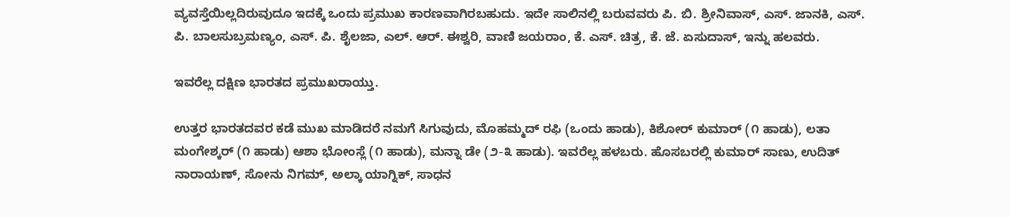ವ್ಯವಸ್ತೆಯಿಲ್ಲದಿರುವುದೂ ಇದಕ್ಕೆ ಒಂದು ಪ್ರಮುಖ ಕಾರಣವಾಗಿರಬಹುದು. ಇದೇ ಸಾಲಿನಲ್ಲಿ ಬರುವವರು ಪಿ. ಬಿ. ಶ್ರೀನಿವಾಸ್, ಎಸ್. ಜಾನಕಿ, ಎಸ್. ಪಿ. ಬಾಲಸುಬ್ರಮಣ್ಯಂ, ಎಸ್. ಪಿ. ಶೈಲಜಾ, ಎಲ್. ಆರ್. ಈಶ್ವರಿ, ವಾಣಿ ಜಯರಾಂ, ಕೆ. ಎಸ್. ಚಿತ್ರ, ಕೆ. ಜೆ. ಏಸುದಾಸ್, ಇನ್ನು ಹಲವರು.

ಇವರೆಲ್ಲ ದಕ್ಷಿಣ ಭಾರತದ ಪ್ರಮುಖರಾಯ್ತು.

ಉತ್ತರ ಭಾರತದವರ ಕಡೆ ಮುಖ ಮಾಡಿದರೆ ನಮಗೆ ಸಿಗುವುದು, ಮೊಹಮ್ಮದ್ ರಫಿ (ಒಂದು ಹಾಡು), ಕಿಶೋರ್ ಕುಮಾರ್ (೧ ಹಾಡು), ಲತಾ ಮಂಗೇಶ್ಕರ್ (೧ ಹಾಡು) ಆಶಾ ಭೋಂಸ್ಲೆ (೧ ಹಾಡು), ಮನ್ನಾ ಡೇ (೨-೩ ಹಾಡು). ಇವರೆಲ್ಲ ಹಳಬರು. ಹೊಸಬರಲ್ಲಿ ಕುಮಾರ್ ಸಾಣು, ಉದಿತ್ ನಾರಾಯಣ್, ಸೋನು ನಿಗಮ್, ಅಲ್ಕಾ ಯಾಗ್ನಿಕ್, ಸಾಧನ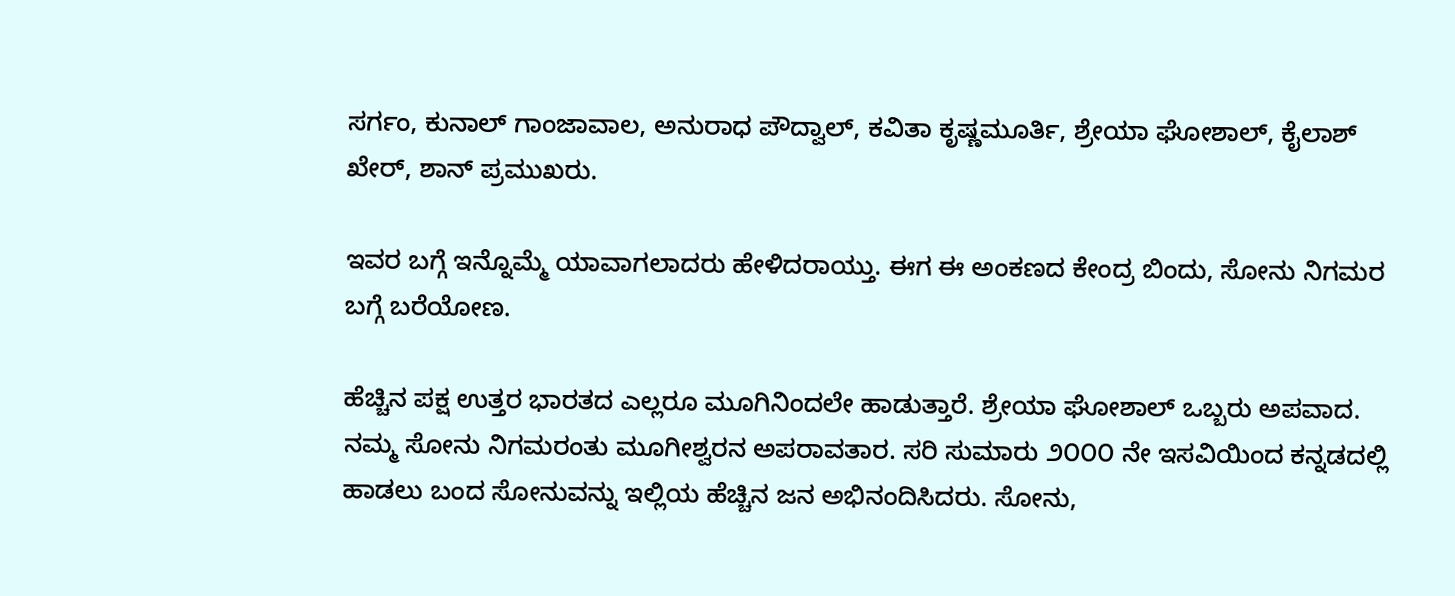ಸರ್ಗಂ, ಕುನಾಲ್ ಗಾಂಜಾವಾಲ, ಅನುರಾಧ ಪೌದ್ವಾಲ್, ಕವಿತಾ ಕೃಷ್ಣಮೂರ್ತಿ, ಶ್ರೇಯಾ ಘೋಶಾಲ್, ಕೈಲಾಶ್ ಖೇರ್, ಶಾನ್ ಪ್ರಮುಖರು.

ಇವರ ಬಗ್ಗೆ ಇನ್ನೊಮ್ಮೆ ಯಾವಾಗಲಾದರು ಹೇಳಿದರಾಯ್ತು. ಈಗ ಈ ಅಂಕಣದ ಕೇಂದ್ರ ಬಿಂದು, ಸೋನು ನಿಗಮರ ಬಗ್ಗೆ ಬರೆಯೋಣ.

ಹೆಚ್ಚಿನ ಪಕ್ಷ ಉತ್ತರ ಭಾರತದ ಎಲ್ಲರೂ ಮೂಗಿನಿಂದಲೇ ಹಾಡುತ್ತಾರೆ. ಶ್ರೇಯಾ ಘೋಶಾಲ್ ಒಬ್ಬರು ಅಪವಾದ. ನಮ್ಮ ಸೋನು ನಿಗಮರಂತು ಮೂಗೀಶ್ವರನ ಅಪರಾವತಾರ. ಸರಿ ಸುಮಾರು ೨೦೦೦ ನೇ ಇಸವಿಯಿಂದ ಕನ್ನಡದಲ್ಲಿ ಹಾಡಲು ಬಂದ ಸೋನುವನ್ನು ಇಲ್ಲಿಯ ಹೆಚ್ಚಿನ ಜನ ಅಭಿನಂದಿಸಿದರು. ಸೋನು,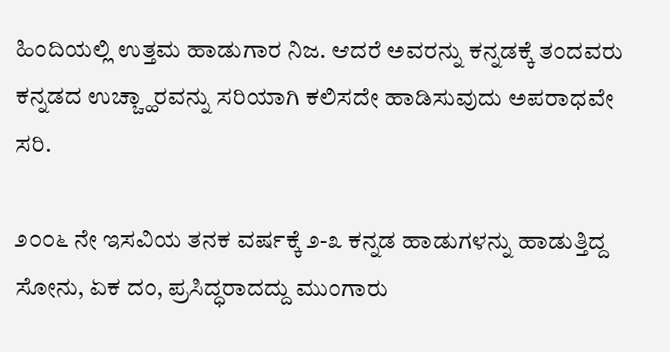ಹಿಂದಿಯಲ್ಲಿ ಉತ್ತಮ ಹಾಡುಗಾರ ನಿಜ. ಆದರೆ ಅವರನ್ನು ಕನ್ನಡಕ್ಕೆ ತಂದವರು ಕನ್ನಡದ ಉಚ್ಚ್ಹಾರವನ್ನು ಸರಿಯಾಗಿ ಕಲಿಸದೇ ಹಾಡಿಸುವುದು ಅಪರಾಧವೇ ಸರಿ.

೨೦೦೬ ನೇ ಇಸವಿಯ ತನಕ ವರ್ಷಕ್ಕೆ ೨-೩ ಕನ್ನಡ ಹಾಡುಗಳನ್ನು ಹಾಡುತ್ತಿದ್ದ ಸೋನು, ಏಕ ದಂ, ಪ್ರಸಿದ್ಧರಾದದ್ದು ಮುಂಗಾರು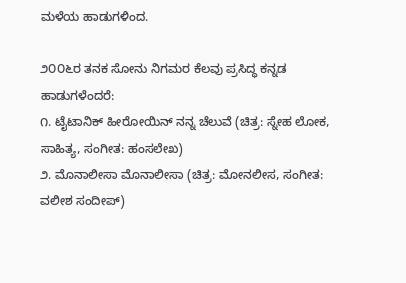ಮಳೆಯ ಹಾಡುಗಳಿಂದ.

೨೦೦೬ರ ತನಕ ಸೋನು ನಿಗಮರ ಕೆಲವು ಪ್ರಸಿದ್ಧ ಕನ್ನಡ ಹಾಡುಗಳೆಂದರೆ:
೧. ಟೈಟಾನಿಕ್ ಹೀರೋಯಿನ್ ನನ್ನ ಚೆಲುವೆ (ಚಿತ್ರ: ಸ್ನೇಹ ಲೋಕ, ಸಾಹಿತ್ಯ, ಸಂಗೀತ: ಹಂಸಲೇಖ)
೨. ಮೊನಾಲೀಸಾ ಮೊನಾಲೀಸಾ (ಚಿತ್ರ: ಮೋನಲೀಸ, ಸಂಗೀತ: ವಲೀಶ ಸಂದೀಪ್)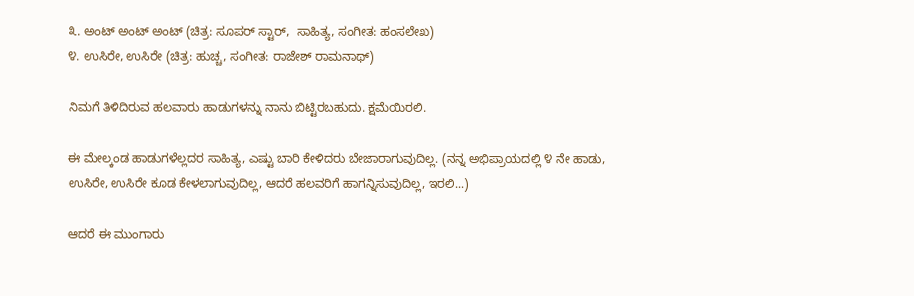೩. ಅಂಟ್ ಅಂಟ್ ಅಂಟ್ (ಚಿತ್ರ: ಸೂಪರ್ ಸ್ಟಾರ್,  ಸಾಹಿತ್ಯ, ಸಂಗೀತ: ಹಂಸಲೇಖ)
೪. ಉಸಿರೇ, ಉಸಿರೇ (ಚಿತ್ರ: ಹುಚ್ಚ, ಸಂಗೀತ: ರಾಜೇಶ್ ರಾಮನಾಥ್)

ನಿಮಗೆ ತಿಳಿದಿರುವ ಹಲವಾರು ಹಾಡುಗಳನ್ನು ನಾನು ಬಿಟ್ಟಿರಬಹುದು. ಕ್ಷಮೆಯಿರಲಿ.

ಈ ಮೇಲ್ಕಂಡ ಹಾಡುಗಳೆಲ್ಲದರ ಸಾಹಿತ್ಯ, ಎಷ್ಟು ಬಾರಿ ಕೇಳಿದರು ಬೇಜಾರಾಗುವುದಿಲ್ಲ. (ನನ್ನ ಅಭಿಪ್ರಾಯದಲ್ಲಿ ೪ ನೇ ಹಾಡು, ಉಸಿರೇ, ಉಸಿರೇ ಕೂಡ ಕೇಳಲಾಗುವುದಿಲ್ಲ, ಆದರೆ ಹಲವರಿಗೆ ಹಾಗನ್ನಿಸುವುದಿಲ್ಲ, ಇರಲಿ...)

ಆದರೆ ಈ ಮುಂಗಾರು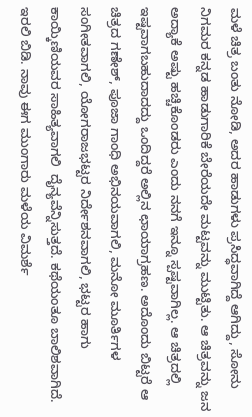ಮಳೆ ಚಿತ್ರ ಬಂತು ನೋಡಿ, ಅದರ ಹಾಡುಗಳು ಪ್ರಸಿದ್ಧವಾಗಿದ್ದೆ ಆಗಿದ್ದು, ಸೋನು ನಿಗಮರ ಕನ್ನಡ ಹಾಡುಗಾರಿಕೆ ಬೇರೆಯದೇ ಮಟ್ಟವನ್ನು ಮುಟ್ಟಿತು. ಆ ಚಿತ್ರವನ್ನು ಜನ ಅದ್ಯಾಕೆ ಅಷ್ಟು ಹಚ್ಚಿಕೊಂಡರು ಎಂದು ನನಗೆ ಇನ್ನೂ ಸ್ಪಷ್ಟವಾಗಿಲ್ಲ. ಆ ಚಿತ್ರದಲ್ಲಿ ಇಷ್ಟವಾಗಬಹುದಾದದ್ದು ಒಂದಿದ್ದರೆ ಅಲ್ಲಿನ ಛಾಯಾಗ್ರಹಣ. ಅದೊಂದು ಬಿಟ್ಟರೆ ಆ ಚಿತ್ರದ ಗಣೇಶ್, ಪೂಜಾ ಗಾಂಧಿ ಅಭಿನಯವಾಗಲಿ, ಮನೋ ಮೂರ್ತಿಗಳ ಸಂಗೀತವಾಗಲಿ, ಯೋಗರಾಜಭಟ್ಟರ ನಿರ್ದೇಶನವಾಗಲಿ, ಭಟ್ಟರ ಹಾಗು ಕಾಯ್ಕಿಣಿಯವರ ಸಾಹಿತ್ಯವಾಗಲಿ  ದೈನ್ಯವೆನ್ನಿಸುತ್ತದೆ. ಕಥೆಯಂತೂ ಬಾಲಿಶವಾಗಿದೆ. ಇರಲಿ ಬಿಡಿ. ನಾವು ಈಗ ಮುಂಗಾರು ಮಳೆಯ ವಿಮರ್ಶೆ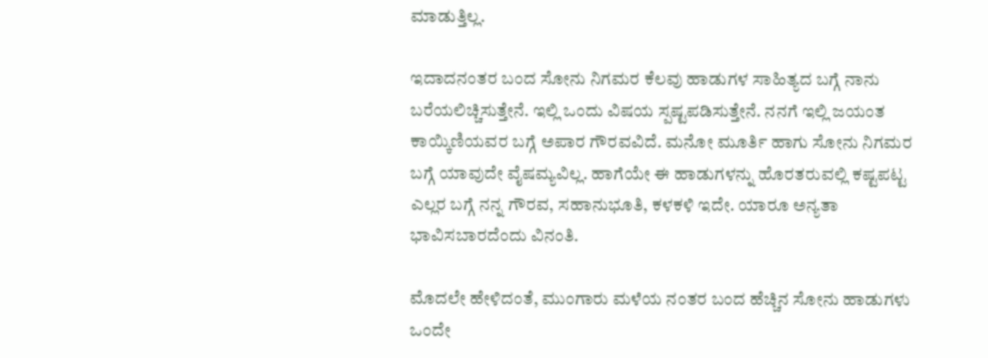ಮಾಡುತ್ತಿಲ್ಲ.

ಇದಾದನಂತರ ಬಂದ ಸೋನು ನಿಗಮರ ಕೆಲವು ಹಾಡುಗಳ ಸಾಹಿತ್ಯದ ಬಗ್ಗೆ ನಾನು ಬರೆಯಲಿಚ್ಚಿಸುತ್ತೇನೆ. ಇಲ್ಲಿ ಒಂದು ವಿಷಯ ಸ್ಪಷ್ಟಪಡಿಸುತ್ತೇನೆ. ನನಗೆ ಇಲ್ಲಿ ಜಯಂತ ಕಾಯ್ಕಿಣಿಯವರ ಬಗ್ಗೆ ಅಪಾರ ಗೌರವವಿದೆ. ಮನೋ ಮೂರ್ತಿ ಹಾಗು ಸೋನು ನಿಗಮರ ಬಗ್ಗೆ ಯಾವುದೇ ವೈಷಮ್ಯವಿಲ್ಲ. ಹಾಗೆಯೇ ಈ ಹಾಡುಗಳನ್ನು ಹೊರತರುವಲ್ಲಿ ಕಷ್ಟಪಟ್ಟ ಎಲ್ಲರ ಬಗ್ಗೆ ನನ್ನ ಗೌರವ, ಸಹಾನುಭೂತಿ, ಕಳಕಳಿ ಇದೇ. ಯಾರೂ ಅನ್ಯತಾ ಭಾವಿಸಬಾರದೆಂದು ವಿನಂತಿ.

ಮೊದಲೇ ಹೇಳಿದಂತೆ, ಮುಂಗಾರು ಮಳೆಯ ನಂತರ ಬಂದ ಹೆಚ್ಚಿನ ಸೋನು ಹಾಡುಗಳು ಒಂದೇ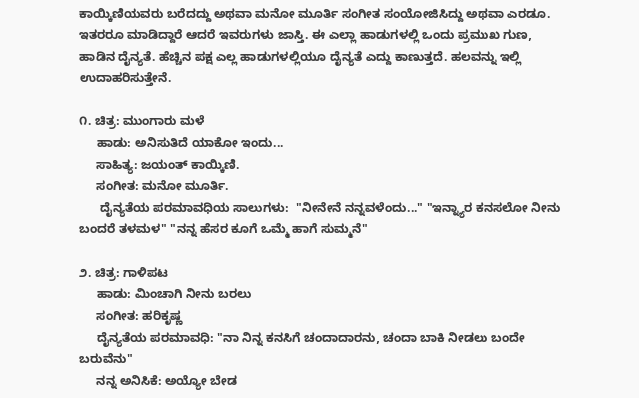ಕಾಯ್ಕಿಣಿಯವರು ಬರೆದದ್ದು ಅಥವಾ ಮನೋ ಮೂರ್ತಿ ಸಂಗೀತ ಸಂಯೋಜಿಸಿದ್ದು ಅಥವಾ ಎರಡೂ. ಇತರರೂ ಮಾಡಿದ್ದಾರೆ ಆದರೆ ಇವರುಗಳು ಜಾಸ್ತಿ. ಈ ಎಲ್ಲಾ ಹಾಡುಗಳಲ್ಲಿ ಒಂದು ಪ್ರಮುಖ ಗುಣ, ಹಾಡಿನ ದೈನ್ಯತೆ. ಹೆಚ್ಚಿನ ಪಕ್ಷ ಎಲ್ಲ ಹಾಡುಗಳಲ್ಲಿಯೂ ದೈನ್ಯತೆ ಎದ್ದು ಕಾಣುತ್ತದೆ. ಹಲವನ್ನು ಇಲ್ಲಿ ಉದಾಹರಿಸುತ್ತೇನೆ.

೧. ಚಿತ್ರ: ಮುಂಗಾರು ಮಳೆ
     ಹಾಡು: ಅನಿಸುತಿದೆ ಯಾಕೋ ಇಂದು...
     ಸಾಹಿತ್ಯ: ಜಯಂತ್ ಕಾಯ್ಕಿಣಿ.
     ಸಂಗೀತ: ಮನೋ ಮೂರ್ತಿ.
      ದೈನ್ಯತೆಯ ಪರಮಾವಧಿಯ ಸಾಲುಗಳು:  "ನೀನೇನೆ ನನ್ನವಳೆಂದು..." "ಇನ್ನ್ಯಾರ ಕನಸಲೋ ನೀನು ಬಂದರೆ ತಳಮಳ" "ನನ್ನ ಹೆಸರ ಕೂಗೆ ಒಮ್ಮೆ ಹಾಗೆ ಸುಮ್ಮನೆ"

೨. ಚಿತ್ರ: ಗಾಳಿಪಟ
     ಹಾಡು: ಮಿಂಚಾಗಿ ನೀನು ಬರಲು
     ಸಂಗೀತ: ಹರಿಕೃಷ್ಣ
     ದೈನ್ಯತೆಯ ಪರಮಾವಧಿ: "ನಾ ನಿನ್ನ ಕನಸಿಗೆ ಚಂದಾದಾರನು, ಚಂದಾ ಬಾಕಿ ನೀಡಲು ಬಂದೇ ಬರುವೆನು"
     ನನ್ನ ಅನಿಸಿಕೆ: ಅಯ್ಯೋ ಬೇಡ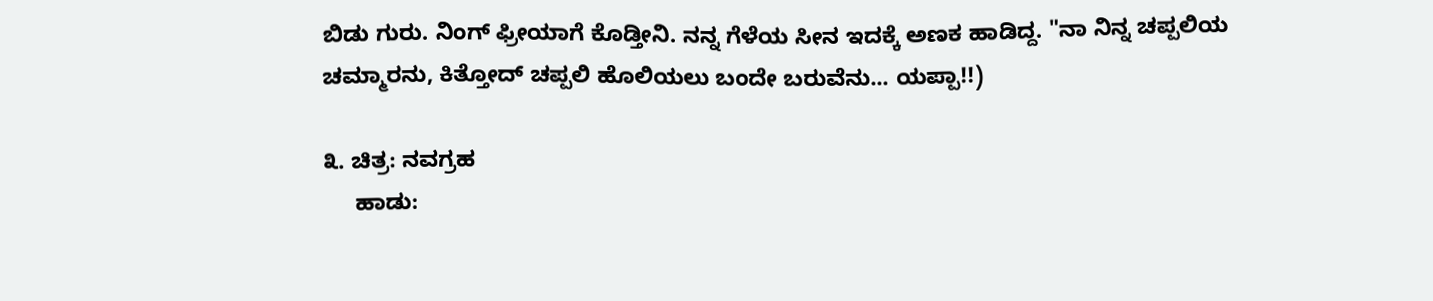ಬಿಡು ಗುರು. ನಿಂಗ್ ಫ್ರೀಯಾಗೆ ಕೊಡ್ತೀನಿ. ನನ್ನ ಗೆಳೆಯ ಸೀನ ಇದಕ್ಕೆ ಅಣಕ ಹಾಡಿದ್ದ. "ನಾ ನಿನ್ನ ಚಪ್ಪಲಿಯ ಚಮ್ಮಾರನು, ಕಿತ್ತೋದ್ ಚಪ್ಪಲಿ ಹೊಲಿಯಲು ಬಂದೇ ಬರುವೆನು... ಯಪ್ಪಾ!!)

೩. ಚಿತ್ರ: ನವಗ್ರಹ
     ಹಾಡು: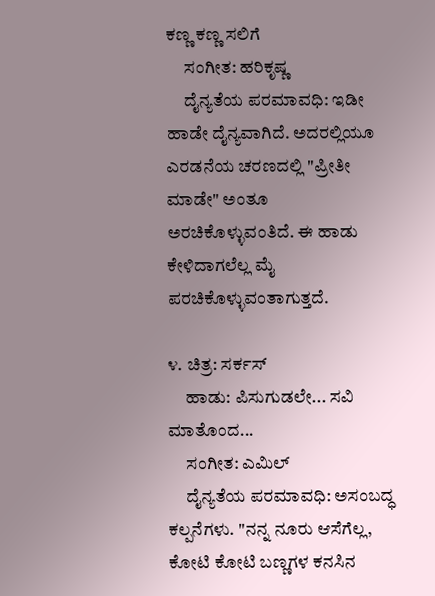ಕಣ್ಣ ಕಣ್ಣ ಸಲಿಗೆ
     ಸಂಗೀತ: ಹರಿಕೃಷ್ಣ
     ದೈನ್ಯತೆಯ ಪರಮಾವಧಿ: ಇಡೀ ಹಾಡೇ ದೈನ್ಯವಾಗಿದೆ. ಅದರಲ್ಲಿಯೂ ಎರಡನೆಯ ಚರಣದಲ್ಲಿ "ಪ್ರೀತೀ ಮಾಡೇ" ಅಂತೂ ಅರಚಿಕೊಳ್ಳುವಂತಿದೆ. ಈ ಹಾಡು ಕೇಳಿದಾಗಲೆಲ್ಲ ಮೈ ಪರಚಿಕೊಳ್ಳುವಂತಾಗುತ್ತದೆ.

೪. ಚಿತ್ರ: ಸರ್ಕಸ್
     ಹಾಡು: ಪಿಸುಗುಡಲೇ... ಸವಿ ಮಾತೊಂದ...
     ಸಂಗೀತ: ಎಮಿಲ್
     ದೈನ್ಯತೆಯ ಪರಮಾವಧಿ: ಅಸಂಬದ್ಧ ಕಲ್ಪನೆಗಳು. "ನನ್ನ ನೂರು ಆಸೆಗೆಲ್ಲ, ಕೋಟಿ ಕೋಟಿ ಬಣ್ಣಗಳ ಕನಸಿನ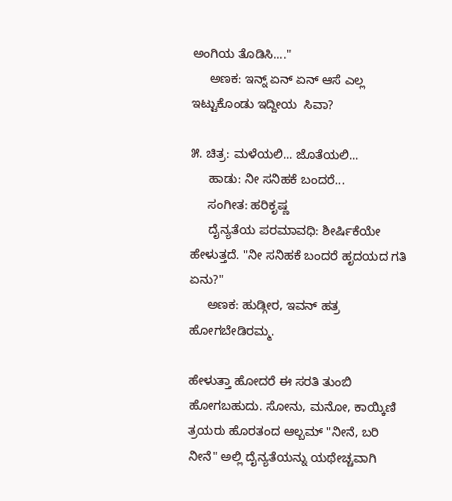ಅಂಗಿಯ ತೊಡಿಸಿ...."
     ಅಣಕ: ಇನ್ನ್ ಏನ್ ಏನ್ ಆಸೆ ಎಲ್ಲ ಇಟ್ಟುಕೊಂಡು ಇದ್ದೀಯ  ಸಿವಾ?

೫. ಚಿತ್ರ: ಮಳೆಯಲಿ... ಜೊತೆಯಲಿ...
     ಹಾಡು: ನೀ ಸನಿಹಕೆ ಬಂದರೆ...
     ಸಂಗೀತ: ಹರಿಕೃಷ್ಣ
     ದೈನ್ಯತೆಯ ಪರಮಾವಧಿ: ಶೀರ್ಷಿಕೆಯೇ ಹೇಳುತ್ತದೆ. "ನೀ ಸನಿಹಕೆ ಬಂದರೆ ಹೃದಯದ ಗತಿ ಏನು?"
     ಅಣಕ: ಹುಡ್ಗೀರ, ಇವನ್ ಹತ್ರ ಹೋಗಬೇಡಿರಮ್ಮ.

ಹೇಳುತ್ತಾ ಹೋದರೆ ಈ ಸರತಿ ತುಂಬಿ ಹೋಗಬಹುದು. ಸೋನು, ಮನೋ, ಕಾಯ್ಕಿಣಿ ತ್ರಯರು ಹೊರತಂದ ಆಲ್ಬಮ್ "ನೀನೆ, ಬರಿ ನೀನೆ" ಅಲ್ಲಿ ದೈನ್ಯತೆಯನ್ನು ಯಥೇಚ್ಚವಾಗಿ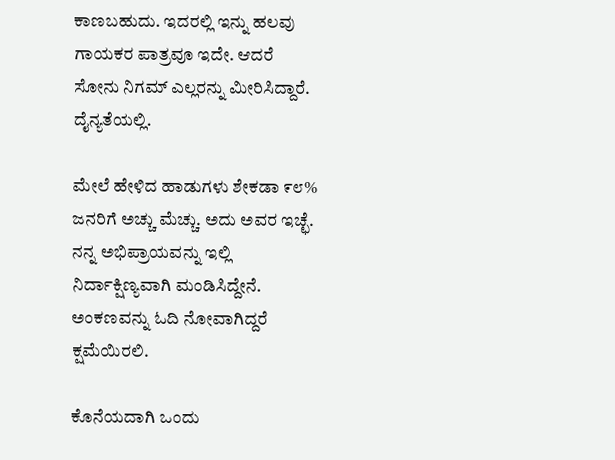ಕಾಣಬಹುದು. ಇದರಲ್ಲಿ ಇನ್ನು ಹಲವು ಗಾಯಕರ ಪಾತ್ರವೂ ಇದೇ. ಆದರೆ ಸೋನು ನಿಗಮ್ ಎಲ್ಲರನ್ನು ಮೀರಿಸಿದ್ದಾರೆ. ದೈನ್ಯತೆಯಲ್ಲಿ.

ಮೇಲೆ ಹೇಳಿದ ಹಾಡುಗಳು ಶೇಕಡಾ ೯೮% ಜನರಿಗೆ ಅಚ್ಚು ಮೆಚ್ಚು. ಅದು ಅವರ ಇಚ್ಛೆ. ನನ್ನ ಅಭಿಪ್ರಾಯವನ್ನು ಇಲ್ಲಿ ನಿರ್ದಾಕ್ಷಿಣ್ಯವಾಗಿ ಮಂಡಿಸಿದ್ದೇನೆ. ಅಂಕಣವನ್ನು ಓದಿ ನೋವಾಗಿದ್ದರೆ ಕ್ಷಮೆಯಿರಲಿ.

ಕೊನೆಯದಾಗಿ ಒಂದು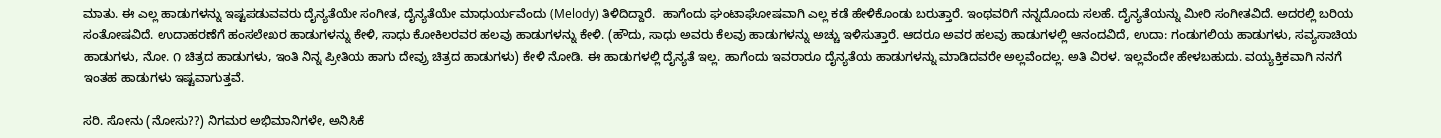ಮಾತು. ಈ ಎಲ್ಲ ಹಾಡುಗಳನ್ನು ಇಷ್ಟಪಡುವವರು ದೈನ್ಯತೆಯೇ ಸಂಗೀತ, ದೈನ್ಯತೆಯೇ ಮಾಧುರ್ಯವೆಂದು (Melody) ತಿಳಿದಿದ್ದಾರೆ.  ಹಾಗೆಂದು ಘಂಟಾಘೋಷವಾಗಿ ಎಲ್ಲ ಕಡೆ ಹೇಳಿಕೊಂಡು ಬರುತ್ತಾರೆ. ಇಂಥವರಿಗೆ ನನ್ನದೊಂದು ಸಲಹೆ. ದೈನ್ಯತೆಯನ್ನು ಮೀರಿ ಸಂಗೀತವಿದೆ. ಅದರಲ್ಲಿ ಬರಿಯ ಸಂತೋಷವಿದೆ. ಉದಾಹರಣೆಗೆ ಹಂಸಲೇಖರ ಹಾಡುಗಳನ್ನು ಕೇಳಿ, ಸಾಧು ಕೋಕಿಲರವರ ಹಲವು ಹಾಡುಗಳನ್ನು ಕೇಳಿ. (ಹೌದು, ಸಾಧು ಅವರು ಕೆಲವು ಹಾಡುಗಳನ್ನು ಅಚ್ಚು ಇಳಿಸುತ್ತಾರೆ. ಆದರೂ ಅವರ ಹಲವು ಹಾಡುಗಳಲ್ಲಿ ಆನಂದವಿದೆ, ಉದಾ: ಗಂಡುಗಲಿಯ ಹಾಡುಗಳು, ಸವ್ಯಸಾಚಿಯ ಹಾಡುಗಳು, ನೋ. ೧ ಚಿತ್ರದ ಹಾಡುಗಳು, ಇಂತಿ ನಿನ್ನ ಪ್ರೀತಿಯ ಹಾಗು ದೇವ್ರು ಚಿತ್ರದ ಹಾಡುಗಳು) ಕೇಳಿ ನೋಡಿ. ಈ ಹಾಡುಗಳಲ್ಲಿ ದೈನ್ಯತೆ ಇಲ್ಲ. ಹಾಗೆಂದು ಇವರಾರೂ ದೈನ್ಯತೆಯ ಹಾಡುಗಳನ್ನು ಮಾಡಿದವರೇ ಅಲ್ಲವೆಂದಲ್ಲ. ಅತಿ ವಿರಳ. ಇಲ್ಲವೆಂದೇ ಹೇಳಬಹುದು. ವಯ್ಯಕ್ತಿಕವಾಗಿ ನನಗೆ ಇಂತಹ ಹಾಡುಗಳು ಇಷ್ಟವಾಗುತ್ತವೆ.

ಸರಿ. ಸೋನು (ನೋಸು??) ನಿಗಮರ ಅಭಿಮಾನಿಗಳೇ, ಅನಿಸಿಕೆ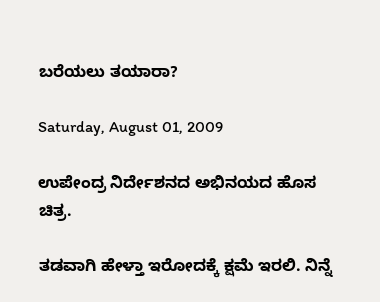ಬರೆಯಲು ತಯಾರಾ?

Saturday, August 01, 2009

ಉಪೇಂದ್ರ ನಿರ್ದೇಶನದ ಅಭಿನಯದ ಹೊಸ ಚಿತ್ರ.

ತಡವಾಗಿ ಹೇಳ್ತಾ ಇರೋದಕ್ಕೆ ಕ್ಷಮೆ ಇರಲಿ. ನಿನ್ನೆ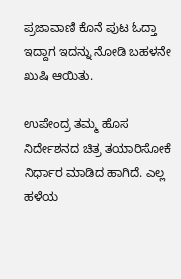ಪ್ರಜಾವಾಣಿ ಕೊನೆ ಪುಟ ಓದ್ತಾ ಇದ್ದಾಗ ಇದನ್ನು ನೋಡಿ ಬಹಳನೇ ಖುಷಿ ಆಯಿತು.

ಉಪೇಂದ್ರ ತಮ್ಮ ಹೊಸ ನಿರ್ದೇಶನದ ಚಿತ್ರ ತಯಾರಿಸೋಕೆ ನಿರ್ಧಾರ ಮಾಡಿದ ಹಾಗಿದೆ. ಎಲ್ಲ ಹಳೆಯ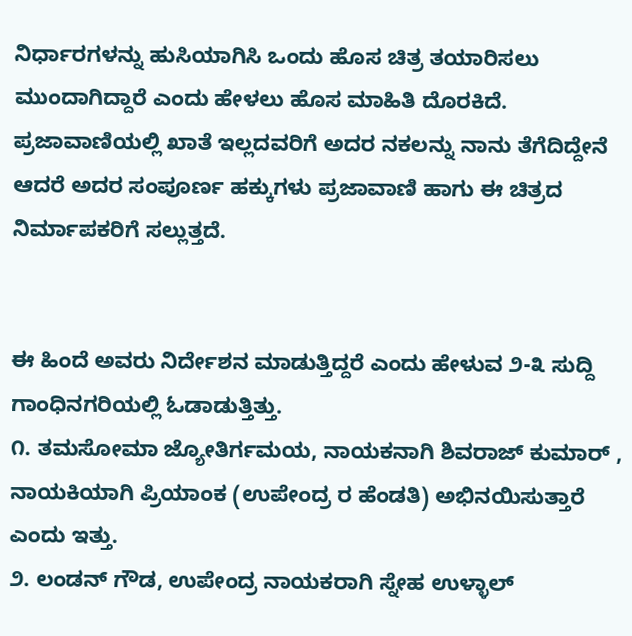ನಿರ್ಧಾರಗಳನ್ನು ಹುಸಿಯಾಗಿಸಿ ಒಂದು ಹೊಸ ಚಿತ್ರ ತಯಾರಿಸಲು ಮುಂದಾಗಿದ್ದಾರೆ ಎಂದು ಹೇಳಲು ಹೊಸ ಮಾಹಿತಿ ದೊರಕಿದೆ. ಪ್ರಜಾವಾಣಿಯಲ್ಲಿ ಖಾತೆ ಇಲ್ಲದವರಿಗೆ ಅದರ ನಕಲನ್ನು ನಾನು ತೆಗೆದಿದ್ದೇನೆ ಆದರೆ ಅದರ ಸಂಪೂರ್ಣ ಹಕ್ಕುಗಳು ಪ್ರಜಾವಾಣಿ ಹಾಗು ಈ ಚಿತ್ರದ ನಿರ್ಮಾಪಕರಿಗೆ ಸಲ್ಲುತ್ತದೆ.


ಈ ಹಿಂದೆ ಅವರು ನಿರ್ದೇಶನ ಮಾಡುತ್ತಿದ್ದರೆ ಎಂದು ಹೇಳುವ ೨-೩ ಸುದ್ದಿ ಗಾಂಧಿನಗರಿಯಲ್ಲಿ ಓಡಾಡುತ್ತಿತ್ತು.
೧. ತಮಸೋಮಾ ಜ್ಯೋತಿರ್ಗಮಯ, ನಾಯಕನಾಗಿ ಶಿವರಾಜ್ ಕುಮಾರ್ , ನಾಯಕಿಯಾಗಿ ಪ್ರಿಯಾಂಕ (ಉಪೇಂದ್ರ ರ ಹೆಂಡತಿ) ಅಭಿನಯಿಸುತ್ತಾರೆ ಎಂದು ಇತ್ತು.
೨. ಲಂಡನ್ ಗೌಡ, ಉಪೇಂದ್ರ ನಾಯಕರಾಗಿ ಸ್ನೇಹ ಉಳ್ಳಾಲ್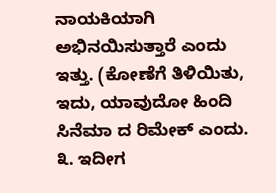ನಾಯಕಿಯಾಗಿ ಅಭಿನಯಿಸುತ್ತಾರೆ ಎಂದು ಇತ್ತು. (ಕೋಣೆಗೆ ತಿಳಿಯಿತು, ಇದು, ಯಾವುದೋ ಹಿಂದಿ ಸಿನೆಮಾ ದ ರಿಮೇಕ್ ಎಂದು.
೩. ಇದೀಗ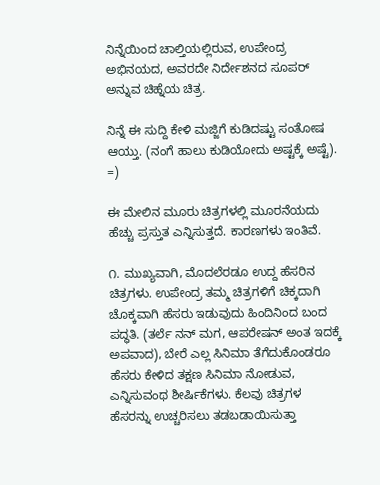ನಿನ್ನೆಯಿಂದ ಚಾಲ್ತಿಯಲ್ಲಿರುವ, ಉಪೇಂದ್ರ ಅಭಿನಯದ, ಅವರದೇ ನಿರ್ದೇಶನದ ಸೂಪರ್ ಅನ್ನುವ ಚಿಹ್ನೆಯ ಚಿತ್ರ.

ನಿನ್ನೆ ಈ ಸುದ್ದಿ ಕೇಳಿ ಮಜ್ಜಿಗೆ ಕುಡಿದಷ್ಟು ಸಂತೋಷ ಆಯ್ತು. (ನಂಗೆ ಹಾಲು ಕುಡಿಯೋದು ಅಷ್ಟಕ್ಕೆ ಅಷ್ಟೆ). =)

ಈ ಮೇಲಿನ ಮೂರು ಚಿತ್ರಗಳಲ್ಲಿ ಮೂರನೆಯದು ಹೆಚ್ಚು ಪ್ರಸ್ತುತ ಎನ್ನಿಸುತ್ತದೆ. ಕಾರಣಗಳು ಇಂತಿವೆ.

೧. ಮುಖ್ಯವಾಗಿ, ಮೊದಲೆರಡೂ ಉದ್ದ ಹೆಸರಿನ ಚಿತ್ರಗಳು. ಉಪೇಂದ್ರ ತಮ್ಮ ಚಿತ್ರಗಳಿಗೆ ಚಿಕ್ಕದಾಗಿ ಚೊಕ್ಕವಾಗಿ ಹೆಸರು ಇಡುವುದು ಹಿಂದಿನಿಂದ ಬಂದ ಪದ್ಧತಿ. (ತರ್ಲೆ ನನ್ ಮಗ, ಆಪರೇಷನ್ ಅಂತ ಇದಕ್ಕೆ ಅಪವಾದ), ಬೇರೆ ಎಲ್ಲ ಸಿನಿಮಾ ತೆಗೆದುಕೊಂಡರೂ ಹೆಸರು ಕೇಳಿದ ತಕ್ಷಣ ಸಿನಿಮಾ ನೋಡುವ, ಎನ್ನಿಸುವಂಥ ಶೀರ್ಷಿಕೆಗಳು. ಕೆಲವು ಚಿತ್ರಗಳ ಹೆಸರನ್ನು ಉಚ್ಚರಿಸಲು ತಡಬಡಾಯಿಸುತ್ತಾ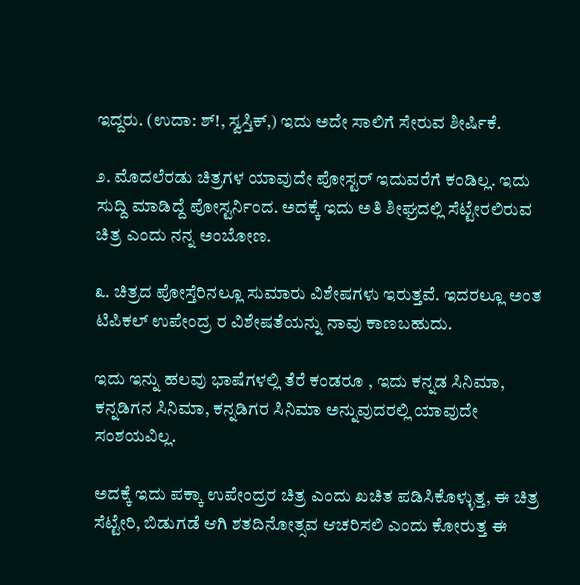ಇದ್ದರು. (ಉದಾ: ಶ್!, ಸ್ವಸ್ತಿಕ್,) ಇದು ಅದೇ ಸಾಲಿಗೆ ಸೇರುವ ಶೀರ್ಷಿಕೆ.

೨. ಮೊದಲೆರಡು ಚಿತ್ರಗಳ ಯಾವುದೇ ಪೋಸ್ಟರ್ ಇದುವರೆಗೆ ಕಂಡಿಲ್ಲ. ಇದು ಸುದ್ದಿ ಮಾಡಿದ್ದೆ ಪೋಸ್ಟರ್ನಿಂದ. ಅದಕ್ಕೆ ಇದು ಅತಿ ಶೀಘ್ರದಲ್ಲಿ ಸೆಟ್ಟೇರಲಿರುವ ಚಿತ್ರ ಎಂದು ನನ್ನ ಅಂಬೋಣ.

೩. ಚಿತ್ರದ ಪೋಸ್ತೆರಿನಲ್ಲೂ ಸುಮಾರು ವಿಶೇಷಗಳು ಇರುತ್ತವೆ. ಇದರಲ್ಲೂ ಅಂತ ಟಿಪಿಕಲ್ ಉಪೇಂದ್ರ ರ ವಿಶೇಷತೆಯನ್ನು ನಾವು ಕಾಣಬಹುದು.

ಇದು ಇನ್ನು ಹಲವು ಭಾಷೆಗಳಲ್ಲಿ ತೆರೆ ಕಂಡರೂ , ಇದು ಕನ್ನಡ ಸಿನಿಮಾ, ಕನ್ನಡಿಗನ ಸಿನಿಮಾ, ಕನ್ನಡಿಗರ ಸಿನಿಮಾ ಅನ್ನುವುದರಲ್ಲಿ ಯಾವುದೇ ಸಂಶಯವಿಲ್ಲ.

ಅದಕ್ಕೆ ಇದು ಪಕ್ಕಾ ಉಪೇಂದ್ರರ ಚಿತ್ರ ಎಂದು ಖಚಿತ ಪಡಿಸಿಕೊಳ್ಳುತ್ತ, ಈ ಚಿತ್ರ ಸೆಟ್ಟೇರಿ, ಬಿಡುಗಡೆ ಆಗಿ ಶತದಿನೋತ್ಸವ ಆಚರಿಸಲಿ ಎಂದು ಕೋರುತ್ತ ಈ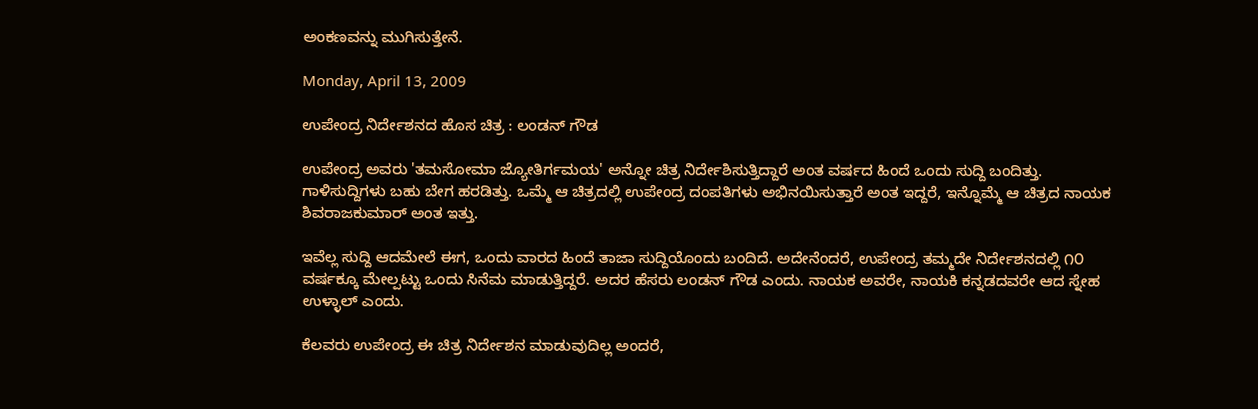ಅಂಕಣವನ್ನು ಮುಗಿಸುತ್ತೇನೆ.

Monday, April 13, 2009

ಉಪೇಂದ್ರ ನಿರ್ದೇಶನದ ಹೊಸ ಚಿತ್ರ : ಲಂಡನ್ ಗೌಡ

ಉಪೇಂದ್ರ ಅವರು 'ತಮಸೋಮಾ ಜ್ಯೋತಿರ್ಗಮಯ' ಅನ್ನೋ ಚಿತ್ರ ನಿರ್ದೇಶಿಸುತ್ತಿದ್ದಾರೆ ಅಂತ ವರ್ಷದ ಹಿಂದೆ ಒಂದು ಸುದ್ದಿ ಬಂದಿತ್ತು. ಗಾಳಿಸುದ್ದಿಗಳು ಬಹು ಬೇಗ ಹರಡಿತ್ತು. ಒಮ್ಮೆ ಆ ಚಿತ್ರದಲ್ಲಿ ಉಪೇಂದ್ರ ದಂಪತಿಗಳು ಅಭಿನಯಿಸುತ್ತಾರೆ ಅಂತ ಇದ್ದರೆ, ಇನ್ನೊಮ್ಮೆ ಆ ಚಿತ್ರದ ನಾಯಕ ಶಿವರಾಜಕುಮಾರ್ ಅಂತ ಇತ್ತು.

ಇವೆಲ್ಲ ಸುದ್ದಿ ಆದಮೇಲೆ ಈಗ, ಒಂದು ವಾರದ ಹಿಂದೆ ತಾಜಾ ಸುದ್ದಿಯೊಂದು ಬಂದಿದೆ. ಅದೇನೆಂದರೆ, ಉಪೇಂದ್ರ ತಮ್ಮದೇ ನಿರ್ದೇಶನದಲ್ಲಿ ೧೦ ವರ್ಷಕ್ಕೂ ಮೇಲ್ಪಟ್ಟು ಒಂದು ಸಿನೆಮ ಮಾಡುತ್ತಿದ್ದರೆ. ಅದರ ಹೆಸರು ಲಂಡನ್ ಗೌಡ ಎಂದು. ನಾಯಕ ಅವರೇ, ನಾಯಕಿ ಕನ್ನಡದವರೇ ಆದ ಸ್ನೇಹ ಉಳ್ಳಾಲ್ ಎಂದು.

ಕೆಲವರು ಉಪೇಂದ್ರ ಈ ಚಿತ್ರ ನಿರ್ದೇಶನ ಮಾಡುವುದಿಲ್ಲ ಅಂದರೆ,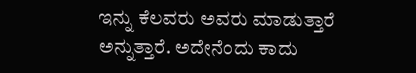ಇನ್ನು ಕೆಲವರು ಅವರು ಮಾಡುತ್ತಾರೆ ಅನ್ನುತ್ತಾರೆ. ಅದೇನೆಂದು ಕಾದು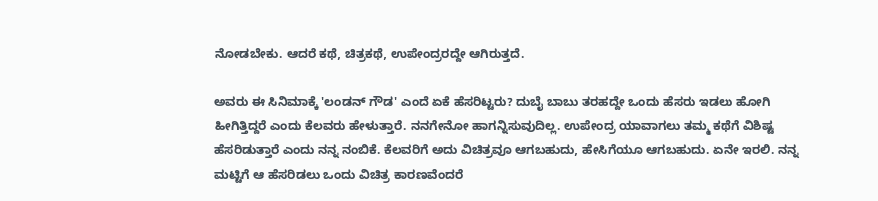ನೋಡಬೇಕು. ಆದರೆ ಕಥೆ, ಚಿತ್ರಕಥೆ, ಉಪೇಂದ್ರರದ್ದೇ ಆಗಿರುತ್ತದೆ.

ಅವರು ಈ ಸಿನಿಮಾಕ್ಕೆ 'ಲಂಡನ್ ಗೌಡ' ಎಂದೆ ಏಕೆ ಹೆಸರಿಟ್ಟರು? ದುಬೈ ಬಾಬು ತರಹದ್ದೇ ಒಂದು ಹೆಸರು ಇಡಲು ಹೋಗಿ ಹೀಗಿತ್ತಿದ್ದರೆ ಎಂದು ಕೆಲವರು ಹೇಳುತ್ತಾರೆ. ನನಗೇನೋ ಹಾಗನ್ನಿಸುವುದಿಲ್ಲ. ಉಪೇಂದ್ರ ಯಾವಾಗಲು ತಮ್ಮ ಕಥೆಗೆ ವಿಶಿಷ್ಟ ಹೆಸರಿಡುತ್ತಾರೆ ಎಂದು ನನ್ನ ನಂಬಿಕೆ. ಕೆಲವರಿಗೆ ಅದು ವಿಚಿತ್ರವೂ ಆಗಬಹುದು, ಹೇಸಿಗೆಯೂ ಆಗಬಹುದು. ಏನೇ ಇರಲಿ. ನನ್ನ ಮಟ್ಟಿಗೆ ಆ ಹೆಸರಿಡಲು ಒಂದು ವಿಚಿತ್ರ ಕಾರಣವೆಂದರೆ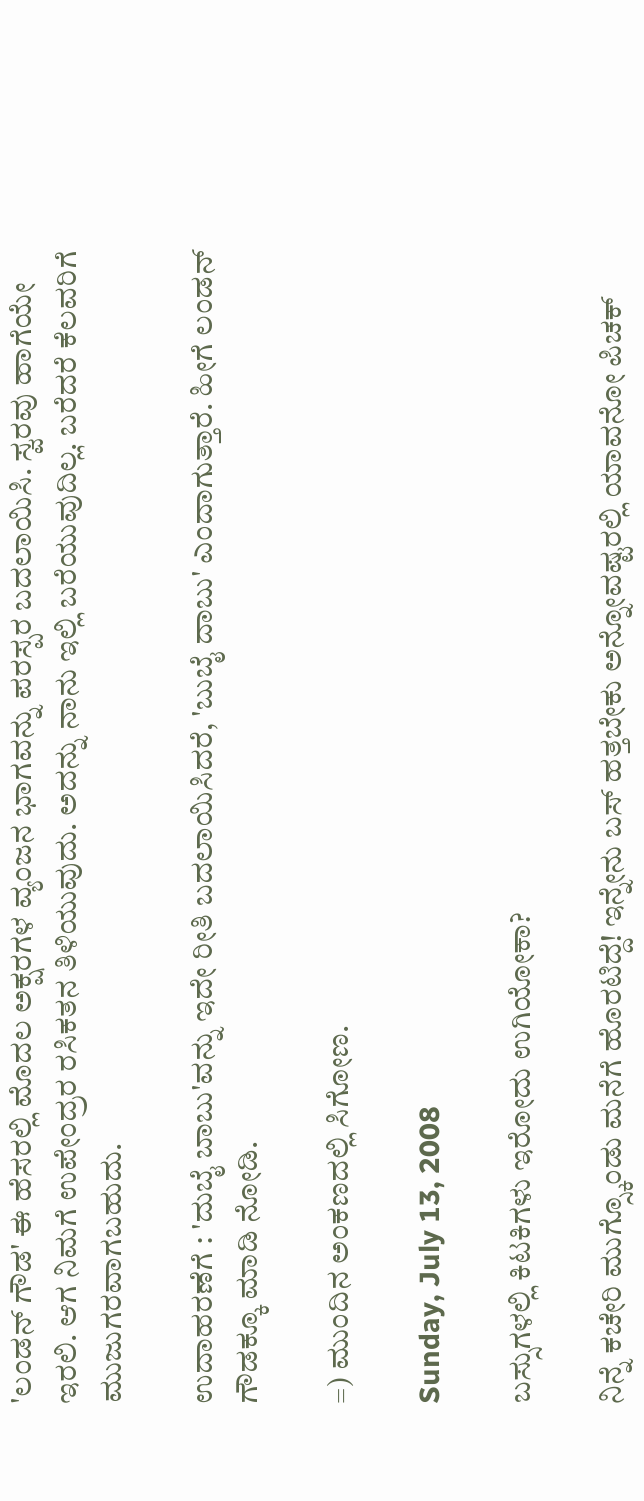'ಲಂಡನ್ ಗೌಡ' ಈ ಹೆಸರಲ್ಲಿ ಮೊದಲ ಅಕ್ಷರಗಳ ವ್ಯಂಜನ ಭಾಗವನ್ನು ಪರಸ್ಪರ ಬದಲಾಯಿಸಿ. ಸ್ವರವು ಹಾಗೆಯೇ ಇರಲಿ. ಆಗ ನಿಮಗೆ ಉಪೇಂದ್ರರ ರಸಿಕತನ ತಿಳಿಯುವುದು. ಅದನ್ನು ನಾನು ಇಲ್ಲಿ ಬರೆಯುವುದಿಲ್ಲ. ಬರೆದರೆ ಕೆಲವರಿಗೆ ಮುಜುಗರವಾಗಬಹುದು.

ಉದಾಹರಣೆಗೆ : 'ದುಬೈ ಬಾಬು'ವನ್ನು ಇದೇ ರೀತಿ ಬದಲಾಯಿಸಿದರೆ, 'ಬುಬೈ ದಾಬು' ಎಂದಾಗುತ್ತಾರೆ. ಹೀಗೆ ಲಂಡನ್ ಗೌಡಕ್ಕೂ ಮಾಡಿ ನೋಡಿ.

=) ಮುಂದಿನ ಅಂಕಣದಲ್ಲಿ ಸಿಗೋಣ.

Sunday, July 13, 2008

ಬಸ್ಸುಗಳಲ್ಲಿ ಕಿಟಕಿಗಳು ಇರೋದು ಉಗಿಯೋಕಾ?

ನಿನ್ನೆ ಕಚೇರಿ ಮುಗ್ಸ್ಕೊಂಡು ಮನೆಗೆ ಹೊರಟಿದ್ದೆ! ಇನ್ನೇನು ಬಸ್ ಹತ್ತಬೇಕು ಅನ್ನೋವಷ್ಟರಲ್ಲಿ ಯಾವನೋ ಪಿಚಕ್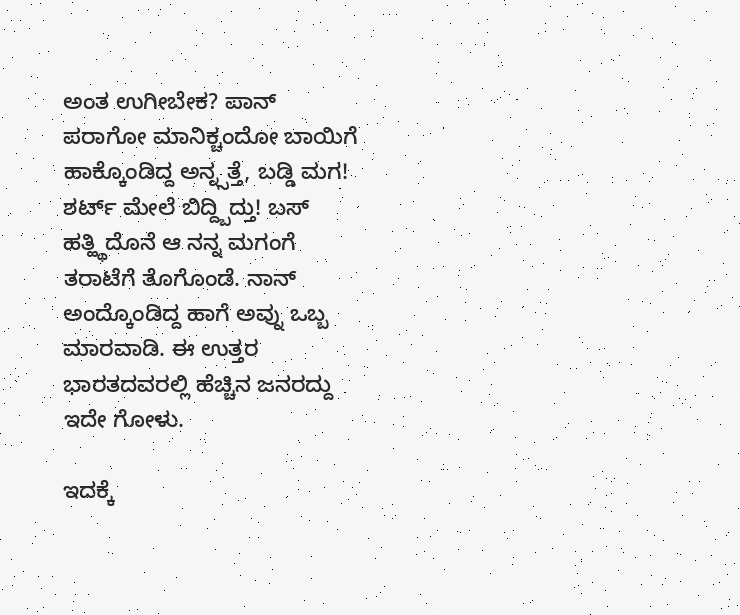ಅಂತ ಉಗೀಬೇಕ? ಪಾನ್ ಪರಾಗೋ ಮಾನಿಕ್ಚಂದೋ ಬಾಯಿಗೆ ಹಾಕ್ಕೊಂಡಿದ್ದ ಅನ್ನ್ಸತ್ತೆ, ಬಡ್ಡಿ ಮಗ! ಶರ್ಟ್ ಮೇಲೆ ಬಿದ್ದ್ಬಿದ್ತು! ಬಸ್ ಹತ್ಹ್ಥಿದೊನೆ ಆ ನನ್ನ ಮಗಂಗೆ ತರಾಟೆಗೆ ತೊಗೊಂಡೆ. ನಾನ್ ಅಂದ್ಕೊಂಡಿದ್ದ ಹಾಗೆ ಅವ್ನು ಒಬ್ಬ ಮಾರವಾಡಿ. ಈ ಉತ್ತರ ಭಾರತದವರಲ್ಲಿ ಹೆಚ್ಚಿನ ಜನರದ್ದು ಇದೇ ಗೋಳು.

ಇದಕ್ಕೆ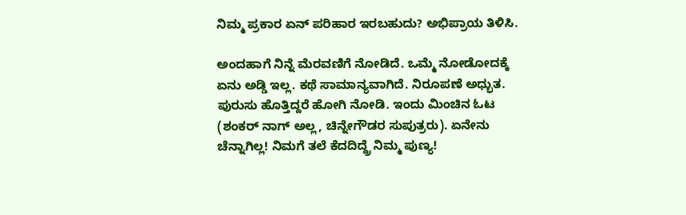ನಿಮ್ಮ ಪ್ರಕಾರ ಏನ್ ಪರಿಹಾರ ಇರಬಹುದು? ಅಭಿಪ್ರಾಯ ತಿಳಿಸಿ.

ಅಂದಹಾಗೆ ನಿನ್ನೆ ಮೆರವಣಿಗೆ ನೋಡಿದೆ. ಒಮ್ಮೆ ನೋಡೋದಕ್ಕೆ ಏನು ಅಡ್ಡಿ ಇಲ್ಲ. ಕಥೆ ಸಾಮಾನ್ಯವಾಗಿದೆ. ನಿರೂಪಣೆ ಅಧ್ಭುತ. ಪುರುಸು ಹೊತ್ತಿದ್ದರೆ ಹೋಗಿ ನೋಡಿ. ಇಂದು ಮಿಂಚಿನ ಓಟ (ಶಂಕರ್ ನಾಗ್ ಅಲ್ಲ, ಚಿನ್ನೇಗೌಡರ ಸುಪುತ್ರರು). ಏನೇನು ಚೆನ್ನಾಗಿಲ್ಲ! ನಿಮಗೆ ತಲೆ ಕೆದದಿದ್ದ್ರೆ ನಿಮ್ಮ ಪುಣ್ಯ!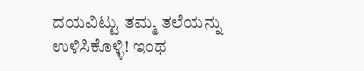ದಯವಿಟ್ಟು ತಮ್ಮ ತಲೆಯನ್ನು ಉಳಿಸಿಕೊಳ್ಳಿ! ಇಂಥ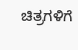ಚಿತ್ರಗಳಿಗೆ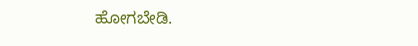ಹೋಗಬೇಡಿ.